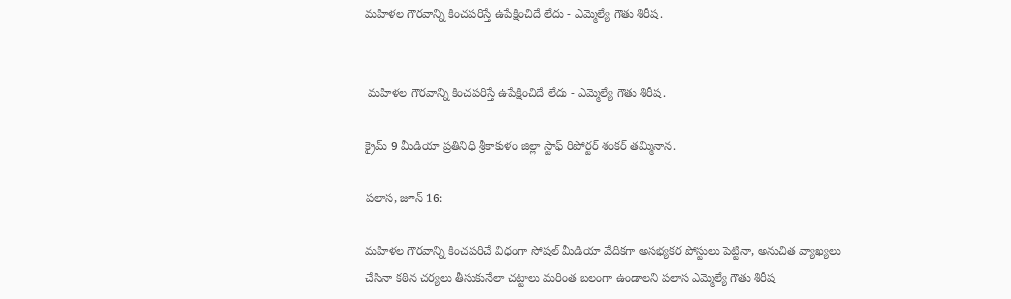మహిళల గౌరవాన్ని కించపరిస్తే ఉపేక్షించిదే లేదు - ఎమ్మెల్యే గౌతు శిరీష.


 మహిళల గౌరవాన్ని కించపరిస్తే ఉపేక్షించిదే లేదు - ఎమ్మెల్యే గౌతు శిరీష.

క్రైమ్ 9 మీడియా ప్రతినిధి శ్రీకాకుళం జిల్లా స్టాఫ్ రిపోర్టర్ శంకర్ తమ్మినాన.

పలాస, జూన్ 16:

మహిళల గౌరవాన్ని కించపరిచే విధంగా సోషల్ మీడియా వేదికగా అసభ్యకర పోస్టులు పెట్టినా, అనుచిత వ్యాఖ్యలు చేసినా కఠిన చర్యలు తీసుకునేలా చట్టాలు మరింత బలంగా ఉండాలని పలాస ఎమ్మెల్యే గౌతు శిరీష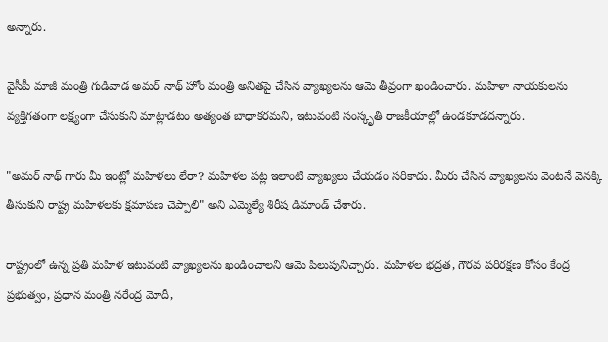అన్నారు.

వైసీపీ మాజీ మంత్రి గుడివాడ అమర్ నాథ్ హోం మంత్రి అనితపై చేసిన వ్యాఖ్యలను ఆమె తీవ్రంగా ఖండించారు. మహిళా నాయకులను వ్యక్తిగతంగా లక్ష్యంగా చేసుకుని మాట్లాడటం అత్యంత బాధాకరమని, ఇటువంటి సంస్కృతి రాజకీయాల్లో ఉండకూడదన్నారు.

"అమర్ నాథ్ గారు మీ ఇంట్లో మహిళలు లేరా? మహిళల పట్ల ఇలాంటి వ్యాఖ్యలు చేయడం సరికాదు. మీరు చేసిన వ్యాఖ్యలను వెంటనే వెనక్కి తీసుకుని రాష్ట్ర మహిళలకు క్షమాపణ చెప్పాలి" అని ఎమ్మెల్యే శిరీష డిమాండ్ చేశారు.

రాష్ట్రంలో ఉన్న ప్రతి మహిళ ఇటువంటి వ్యాఖ్యలను ఖండించాలని ఆమె పిలుపునిచ్చారు. మహిళల భద్రత, గౌరవ పరిరక్షణ కోసం కేంద్ర ప్రభుత్వం, ప్రధాన మంత్రి నరేంద్ర మోదీ,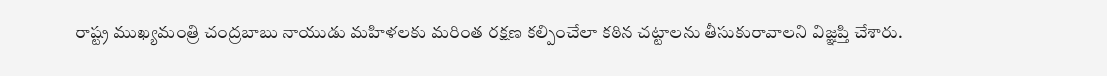రాష్ట్ర ముఖ్యమంత్రి చంద్రబాబు నాయుడు మహిళలకు మరింత రక్షణ కల్పించేలా కఠిన చట్టాలను తీసుకురావాలని విజ్ఞప్తి చేశారు.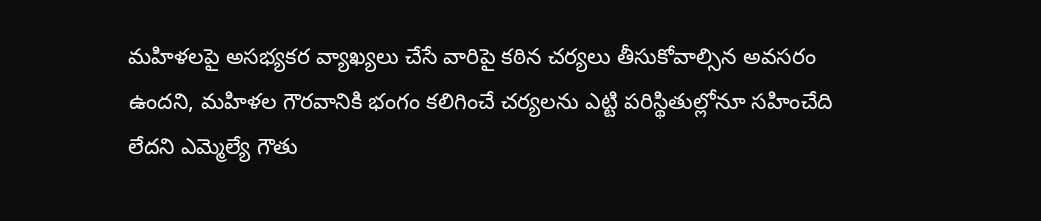మహిళలపై అసభ్యకర వ్యాఖ్యలు చేసే వారిపై కఠిన చర్యలు తీసుకోవాల్సిన అవసరం ఉందని, మహిళల గౌరవానికి భంగం కలిగించే చర్యలను ఎట్టి పరిస్థితుల్లోనూ సహించేది లేదని ఎమ్మెల్యే గౌతు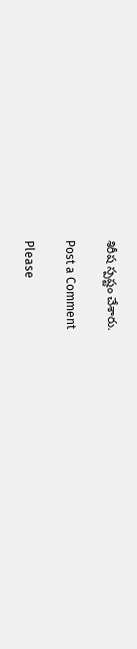శిరీష స్పష్టం చేశారు.

Post a Comment

Please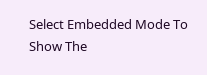Select Embedded Mode To Show The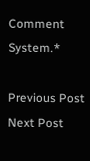Comment System.*

Previous Post Next Post